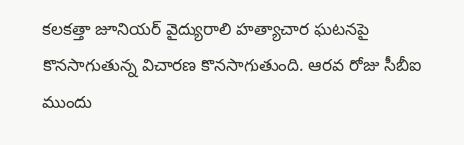కలకత్తా జూనియర్ వైద్యురాలి హత్యాచార ఘటనపై కొనసాగుతున్న విచారణ కొనసాగుతుంది. ఆరవ రోజు సీబీఐ ముందు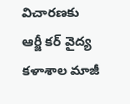విచారణకు ఆర్జీ కర్ వైద్య కళాశాల మాజీ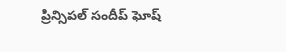ప్రిన్సిపల్ సందీప్ ఘోష్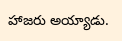హాజరు అయ్యాడు.